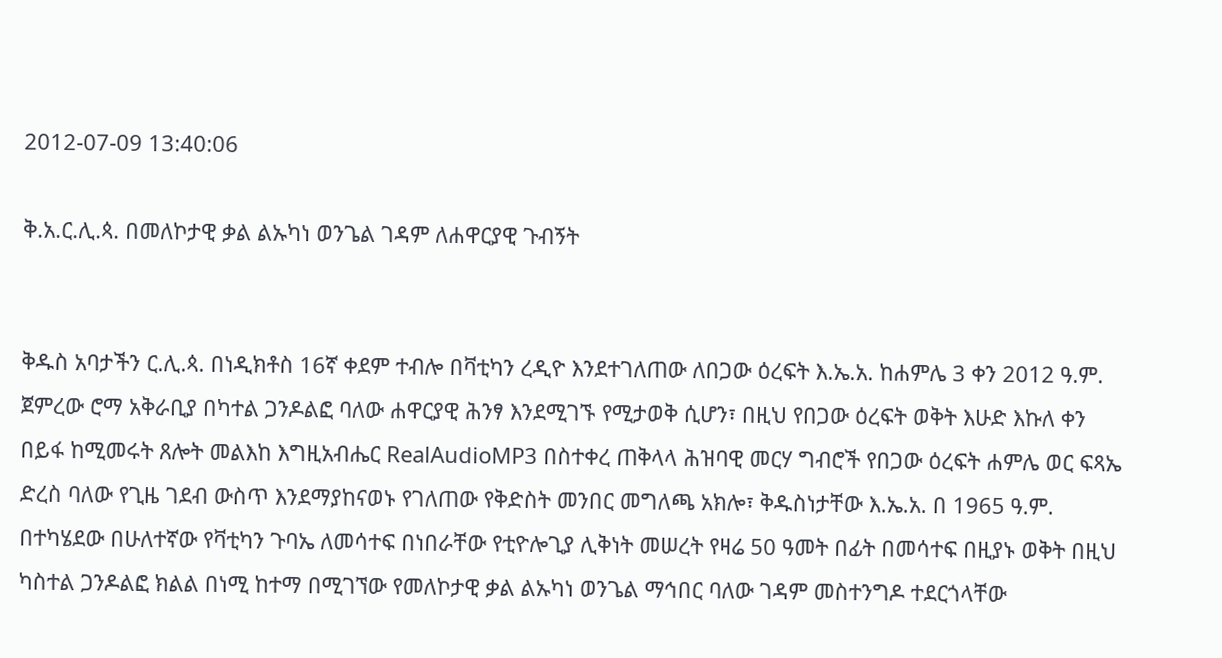2012-07-09 13:40:06

ቅ.አ.ር.ሊ.ጳ. በመለኮታዊ ቃል ልኡካነ ወንጌል ገዳም ለሐዋርያዊ ጉብኝት


ቅዱስ አባታችን ር.ሊ.ጳ. በነዲክቶስ 16ኛ ቀደም ተብሎ በቫቲካን ረዲዮ እንደተገለጠው ለበጋው ዕረፍት እ.ኤ.አ. ከሐምሌ 3 ቀን 2012 ዓ.ም. ጀምረው ሮማ አቅራቢያ በካተል ጋንዶልፎ ባለው ሐዋርያዊ ሕንፃ እንደሚገኙ የሚታወቅ ሲሆን፣ በዚህ የበጋው ዕረፍት ወቅት እሁድ እኩለ ቀን በይፋ ከሚመሩት ጸሎት መልእከ እግዚአብሔር RealAudioMP3 በስተቀረ ጠቅላላ ሕዝባዊ መርሃ ግብሮች የበጋው ዕረፍት ሐምሌ ወር ፍጻኤ ድረስ ባለው የጊዜ ገደብ ውስጥ እንደማያከናወኑ የገለጠው የቅድስት መንበር መግለጫ አክሎ፣ ቅዱስነታቸው እ.ኤ.አ. በ 1965 ዓ.ም. በተካሄደው በሁለተኛው የቫቲካን ጉባኤ ለመሳተፍ በነበራቸው የቲዮሎጊያ ሊቅነት መሠረት የዛሬ 50 ዓመት በፊት በመሳተፍ በዚያኑ ወቅት በዚህ ካስተል ጋንዶልፎ ክልል በነሚ ከተማ በሚገኘው የመለኮታዊ ቃል ልኡካነ ወንጌል ማኅበር ባለው ገዳም መስተንግዶ ተደርጎላቸው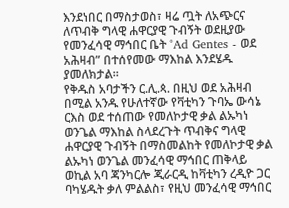እንደነበር በማስታወስ፣ ዛሬ ጧት ለአጭርና ለጥብቅ ግላዊ ሐዋርያዊ ጉብኝት ወደዚያው የመንፈሳዊ ማኅበር ቤት °Ad Gentes - ወደ አሕዛብ” በተሰየመው ማእከል እንደሄዱ ያመለክታል።
የቅዱስ አባታችን ር.ሊ.ጳ. በዚህ ወደ አሕዛብ በሚል አንዱ የሁለተኛው የቫቲካን ጉባኤ ውሳኔ ርእስ ወደ ተሰጠው የመለኮታዊ ቃል ልኡካነ ወንጌል ማእከል ስላደረጉት ጥብቅና ግላዊ ሐዋርያዊ ጉብኝት በማስመልከት የመለኮታዊ ቃል ልኡካነ ወንጌል መንፈሳዊ ማኅበር ጠቅላይ ወኪል አባ ጃንካርሎ ጂራርዲ ከቫቲካን ረዲዮ ጋር ባካሄዱት ቃለ ምልልስ፣ የዚህ መንፈሳዊ ማኅበር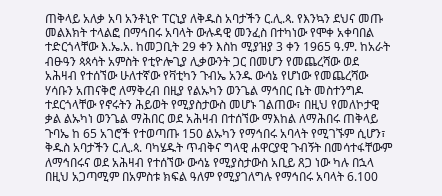ጠቅላይ አለቃ አባ አንቶኒዮ ፐርኒያ ለቅዱስ አባታችን ር.ሊ.ጳ. የእንኳን ደህና መጡ መልእክት ተላልፎ በማኅበሩ አባላት ውሉዳዊ መንፈስ በተካነው የሞቀ አቀባበል ተድርጎላቸው እ.ኤ.አ. ከመጋቢት 29 ቀን እስከ ሚያዝያ 3 ቀን 1965 ዓ.ም. ከአራት ብፁዓን ጳጳሳት አምስት የቲዮሎጊያ ሊቃውንት ጋር በመሆን የመጨረሻው ወደ አሕዛብ የተሰኘው ሁለተኛው የቫቲካን ጉብኤ አንዱ ውሳኔ የሆነው የመጨረሻው ሃሳቡን አጠናቅሮ ለማቅረብ በዚያ የልኡካን ወንጌል ማኅበር ቤት መስተንግዶ ተደርጎላቸው የኖሩትን ሕይወት የሚያስታውስ መሆኑ ገልጠው፣ በዚህ የመለኮታዊ ቃል ልኡካነ ወንጌል ማሕበር ወደ አሕዛብ በተሰኘው ማእከል ለማሕበሩ ጠቅላይ ጉባኤ ከ 65 አገሮች የተወጣጡ 150 ልኡካን የማኅበሩ አባላት የሚገኙም ሲሆን፣ ቅዱስ አባታችን ር.ሊ.ጳ. ባካሄዱት ጥብቅና ግላዊ ሐዋርያዊ ጉብኝት በመሳተፋቸውም ለማኅበሩና ወደ አሕዛብ የተሰኘው ውሳኔ የሚያስታውስ አቢይ ጸጋ ነው ካሉ በኋላ በዚህ አጋጣሚም በአምስቱ ክፍል ዓለም የሚያገለግሉ የማኅበሩ አባላት 6.100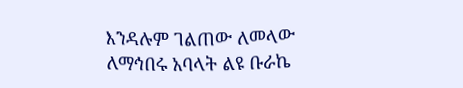እንዳሉም ገልጠው ለመላው ለማኅበሩ አባላት ልዩ ቡራኬ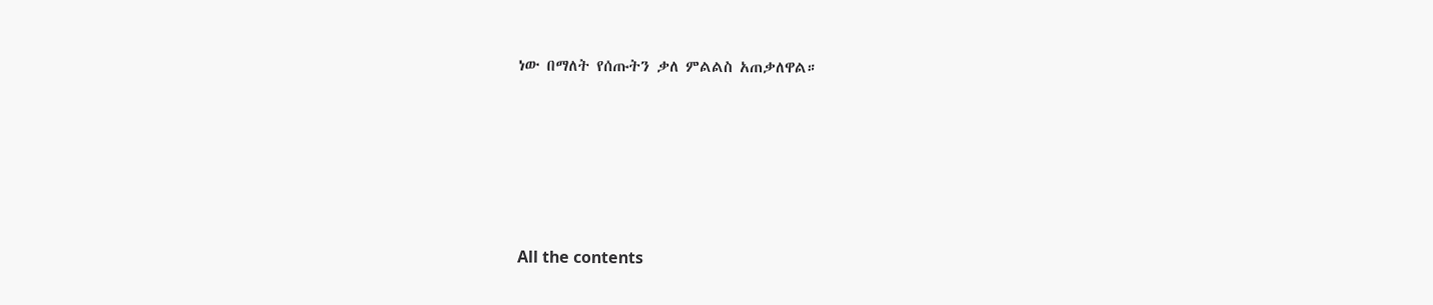ነው በማለት የሰጡትን ቃለ ምልልስ አጠቃለዋል።







All the contents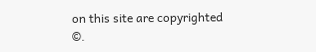on this site are copyrighted ©.